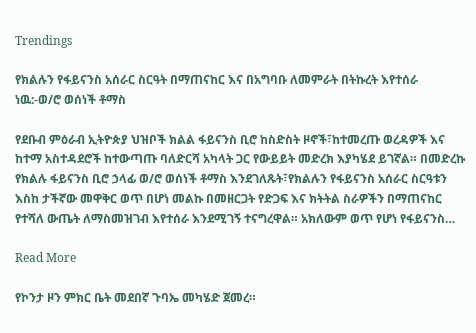Trendings

የክልሉን የፋይናንስ አሰራር ስርዓት በማጠናከር እና በአግባቡ ለመምራት በትኩረት እየተሰራ ነዉ:-ወ/ሮ ወሰነች ቶማስ

የደቡብ ምዕራብ ኢትዮጵያ ህዝቦች ክልል ፋይናንስ ቢሮ ከስድስት ዞኖች፣ከተመረጡ ወረዳዎች እና ከተማ አስተዳደሮች ከተውጣጡ ባለድርሻ አካላት ጋር የውይይት መድረክ እያካሄደ ይገኛል። በመድረኩ የክልሉ ፋይናንስ ቢሮ ኃላፊ ወ/ሮ ወሰነች ቶማስ እንደገለጹት፣የክልሉን የፋይናንስ አሰራር ስርዓቱን እስከ ታችኛው መዋቅር ወጥ በሆነ መልኩ በመዘርጋት የድጋፍ እና ክትትል ስራዎችን በማጠናከር የተሻለ ውጤት ለማስመዝገብ እየተሰራ እንደሚገኝ ተናግረዋል። አክለውም ወጥ የሆነ የፋይናንስ…

Read More

የኮንታ ዞን ምክር ቤት መደበኛ ጉባኤ መካሄድ ጀመረ።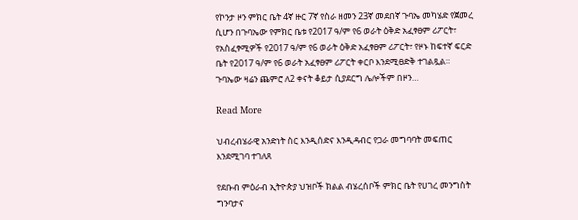የኮንታ ዞን ምክር ቤት 4ኛ ዙር 7ኛ የስራ ዘመን 23ኛ መደበኛ ጉባኤ መካሄድ የጀመረ ሲሆን በጉባኤው የምክር ቤቱ የ2017 ዓ/ም የ6 ወራት ዕቅድ አፈፃፀም ሪፖርት፣ የአስፈፃሚዎች የ2017 ዓ/ም የ6 ወራት ዕቅድ አፈፃፀም ሪፖርት፣ የዞኑ ከፍተኛ ፍርድ ቤት የ2017 ዓ/ም የ6 ወራት አፈፃፀም ሪፖርት ቀርቦ እንደሚፀድቅ ተገልጿል። ጉባኤው ዛሬን ጨምሮ ለ2 ቀናት ቆይታ ሲያደርግ ሌሎችም በዞን…

Read More

ህብረብሄራዊ አንድነት ስር እንዲሰድና እንዲዳብር የጋራ መግባባት መፍጠር እንደሚገባ ተገለጸ

የደቡብ ምዕራብ ኢትዮጵያ ህዝቦች ክልል ብሄረሰቦች ምክር ቤት የሀገረ መንግስት ግንባታና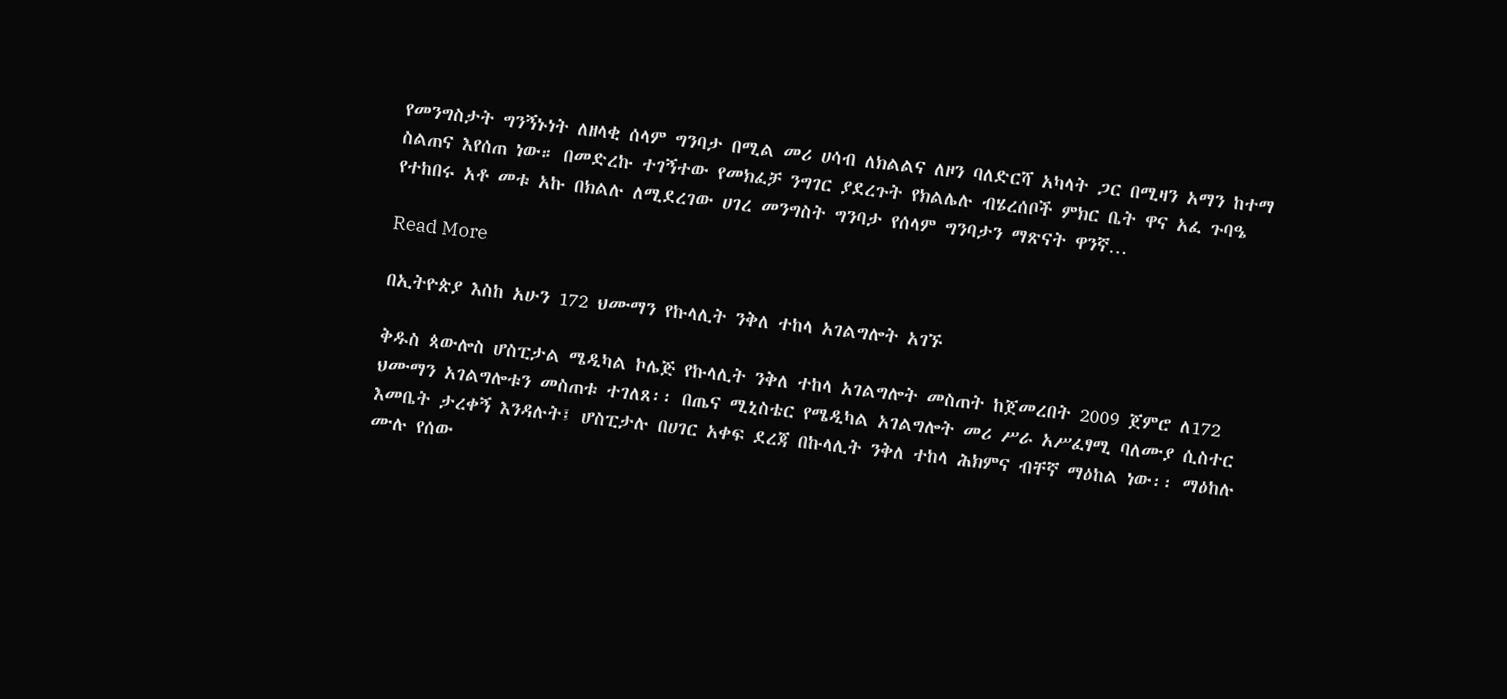የመንግስታት ግንኝኑነት ለዘላቂ ሰላም ግንባታ በሚል መሪ ሀሳብ ለክልልና ለዞን ባለድርሻ አካላት ጋር በሚዛን አማን ከተማ ስልጠና እየሰጠ ነው። በመድረኩ ተገኝተው የመክፈቻ ንግገር ያደረጉት የክልሌሉ ብሄረሰቦች ምክር ቤት ዋና አፈ ጉባዔ የተከበሩ አቶ መቱ አኩ በክልሉ ለሚደረገው ሀገረ መንግስት ግንባታ የሰላም ግንባታን ማጽናት ዋንኛ…

Read More

በኢትዮጵያ እስከ አሁን 172 ህሙማን የኩላሊት ንቅለ ተከላ አገልግሎት አገኙ

ቅዱስ ጳውሎስ ሆስፒታል ሜዲካል ኮሌጅ የኩላሊት ንቅለ ተከላ አገልግሎት መስጠት ከጀመረበት 2009 ጀምሮ ለ172 ህሙማን አገልግሎቱን መስጠቱ ተገለጸ፡፡ በጤና ሚኒስቴር የሜዲካል አገልግሎት መሪ ሥራ አሥፈፃሚ ባለሙያ ሲስተር እመቤት ታረቀኝ እንዳሉት፤ ሆስፒታሉ በሀገር አቀፍ ደረጃ በኩላሊት ንቅለ ተከላ ሕክምና ብቸኛ ማዕከል ነው፡፡ ማዕከሉ ሙሉ የሰው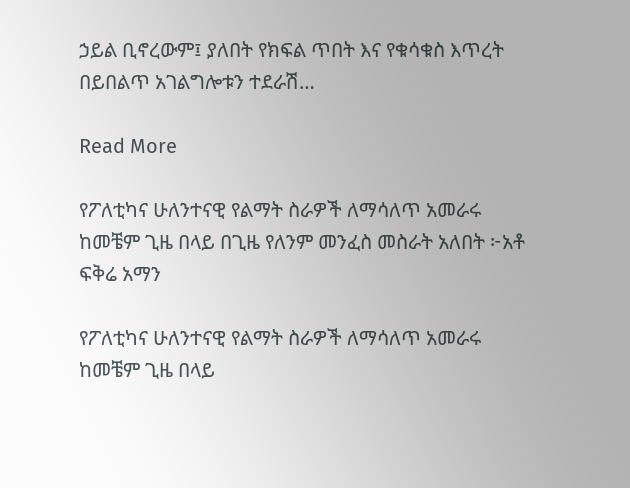ኃይል ቢኖረውም፤ ያለበት የክፍል ጥበት እና የቁሳቁስ እጥረት በይበልጥ አገልግሎቱን ተደራሽ…

Read More

የፖለቲካና ሁለንተናዊ የልማት ስራዎች ለማሳለጥ አመራሩ ከመቼም ጊዜ በላይ በጊዜ የለንም መንፈስ መስራት አለበት ፦አቶ ፍቅሬ አማን

የፖለቲካና ሁለንተናዊ የልማት ስራዎች ለማሳለጥ አመራሩ ከመቼም ጊዜ በላይ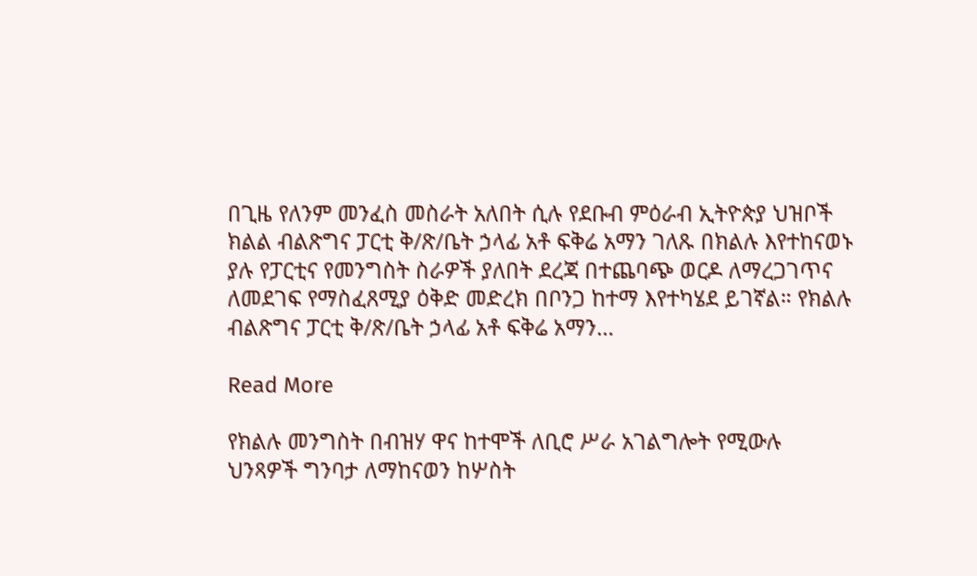በጊዜ የለንም መንፈስ መስራት አለበት ሲሉ የደቡብ ምዕራብ ኢትዮጵያ ህዝቦች ክልል ብልጽግና ፓርቲ ቅ/ጽ/ቤት ኃላፊ አቶ ፍቅሬ አማን ገለጹ በክልሉ እየተከናወኑ ያሉ የፓርቲና የመንግስት ስራዎች ያለበት ደረጃ በተጨባጭ ወርዶ ለማረጋገጥና ለመደገፍ የማስፈጸሚያ ዕቅድ መድረክ በቦንጋ ከተማ እየተካሄደ ይገኛል። የክልሉ ብልጽግና ፓርቲ ቅ/ጽ/ቤት ኃላፊ አቶ ፍቅሬ አማን…

Read More

የክልሉ መንግስት በብዝሃ ዋና ከተሞች ለቢሮ ሥራ አገልግሎት የሚውሉ ህንጻዎች ግንባታ ለማከናወን ከሦስት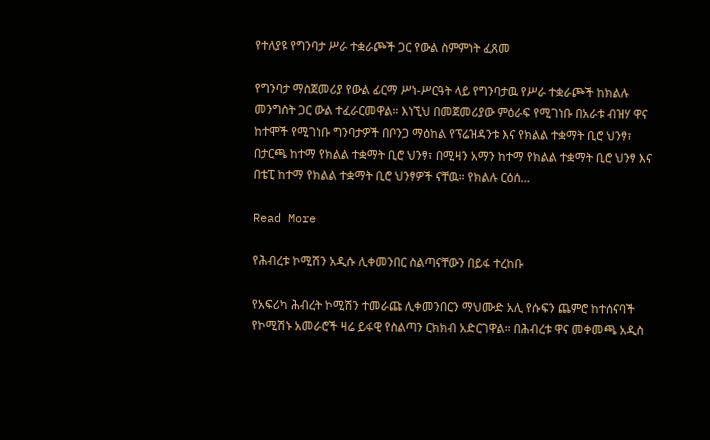የተለያዩ የግንባታ ሥራ ተቋራጮች ጋር የውል ስምምነት ፈጸመ

የግንባታ ማስጀመሪያ የውል ፊርማ ሥነ-ሥርዓት ላይ የግንባታዉ የሥራ ተቋራጮች ከክልሉ መንግስት ጋር ውል ተፈራርመዋል። እነኚህ በመጀመሪያው ምዕራፍ የሚገነቡ በአራቱ ብዝሃ ዋና ከተሞች የሚገነቡ ግንባታዎች በቦንጋ ማዕከል የፕሬዝዳንቱ እና የክልል ተቋማት ቢሮ ህንፃ፣ በታርጫ ከተማ የክልል ተቋማት ቢሮ ህንፃ፣ በሚዛን አማን ከተማ የክልል ተቋማት ቢሮ ህንፃ እና በቴፒ ከተማ የክልል ተቋማት ቢሮ ህንፃዎች ናቸዉ። የክልሉ ርዕሰ…

Read More

የሕብረቱ ኮሚሽን አዲሱ ሊቀመንበር ስልጣናቸውን በይፋ ተረከቡ

የአፍሪካ ሕብረት ኮሚሽን ተመራጩ ሊቀመንበርን ማህሙድ አሊ የሱፍን ጨምሮ ከተሰናባች የኮሚሽኑ አመራሮች ዛሬ ይፋዊ የስልጣን ርክክብ አድርገዋል። በሕብረቱ ዋና መቀመጫ አዲስ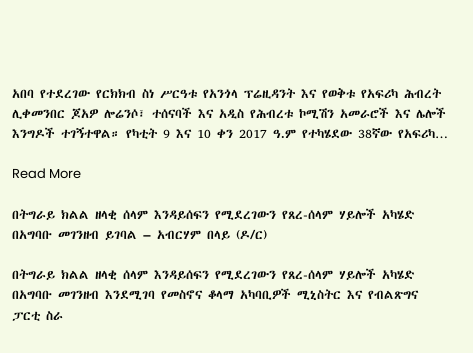አበባ የተደረገው የርክክብ ስነ ሥርዓቱ የአንጎላ ፕሬዚዳንት እና የወቅቱ የአፍሪካ ሕብረት ሊቀመንበር ጆአዎ ሎሬንሶ፣ ተሰናባች እና አዲስ የሕብረቱ ኮሚሽን አመራሮች እና ሌሎች እንግዶች ተገኝተዋል። የካቲት 9 እና 10 ቀን 2017 ዓ.ም የተካሄደው 38ኛው የአፍሪካ…

Read More

በትግራይ ክልል ዘላቂ ሰላም እንዳይሰፍን የሚደረገውን የጸረ-ሰላም ሃይሎች አካሄድ በአግባቡ መገንዘብ ይገባል – አብርሃም በላይ (ዶ/ር)

በትግራይ ክልል ዘላቂ ሰላም እንዳይሰፍን የሚደረገውን የጸረ-ሰላም ሃይሎች አካሄድ በአግባቡ መገንዘብ እንደሚገባ የመስኖና ቆላማ አካባቢዎች ሚኒስትር እና የብልጽግና ፓርቲ ስራ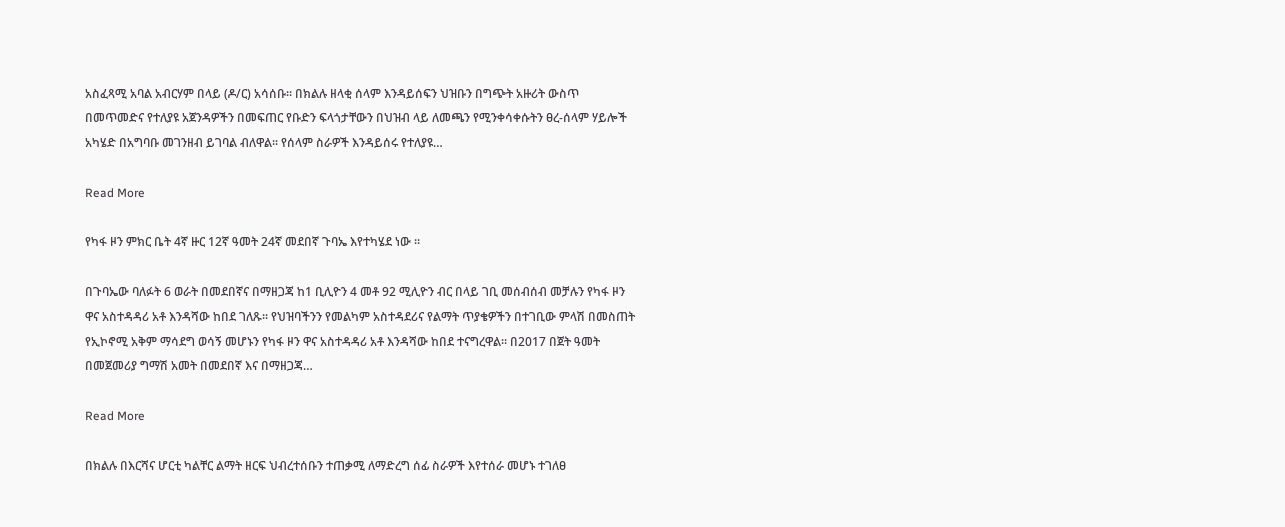አስፈጻሚ አባል አብርሃም በላይ (ዶ/ር) አሳሰቡ፡፡ በክልሉ ዘላቂ ሰላም እንዳይሰፍን ህዝቡን በግጭት አዙሪት ውስጥ በመጥመድና የተለያዩ አጀንዳዎችን በመፍጠር የቡድን ፍላጎታቸውን በህዝብ ላይ ለመጫን የሚንቀሳቀሱትን ፀረ-ሰላም ሃይሎች አካሄድ በአግባቡ መገንዘብ ይገባል ብለዋል፡፡ የሰላም ስራዎች እንዳይሰሩ የተለያዩ…

Read More

የካፋ ዞን ምክር ቤት 4ኛ ዙር 12ኛ ዓመት 24ኛ መደበኛ ጉባኤ እየተካሄደ ነው ።

በጉባኤው ባለፉት 6 ወራት በመደበኛና በማዘጋጃ ከ1 ቢሊዮን 4 መቶ 92 ሚሊዮን ብር በላይ ገቢ መሰብሰብ መቻሉን የካፋ ዞን ዋና አስተዳዳሪ አቶ እንዳሻው ከበደ ገለጹ። የህዝባችንን የመልካም አስተዳደሪና የልማት ጥያቄዎችን በተገቢው ምላሽ በመስጠት የኢኮኖሚ አቅም ማሳደግ ወሳኝ መሆኑን የካፋ ዞን ዋና አስተዳዳሪ አቶ እንዳሻው ከበደ ተናግረዋል። በ2017 በጀት ዓመት በመጀመሪያ ግማሽ አመት በመደበኛ እና በማዘጋጃ…

Read More

በክልሉ በእርሻና ሆርቲ ካልቸር ልማት ዘርፍ ህብረተሰቡን ተጠቃሚ ለማድረግ ሰፊ ስራዎች እየተሰራ መሆኑ ተገለፀ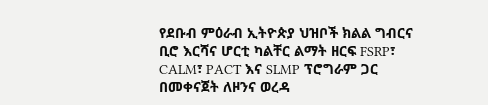የደቡብ ምዕራብ ኢትዮጵያ ህዝቦች ክልል ግብርና ቢሮ እርሻና ሆርቲ ካልቸር ልማት ዘርፍ FSRP፣ CALM፣ PACT እና SLMP ፕሮግራም ጋር በመቀናጀት ለዞንና ወረዳ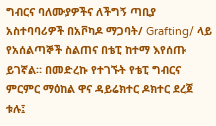ግብርና ባለሙያዎችና ለችግኝ ጣቢያ አስተባባሪዎች በአቮካዶ ማጋባት/ Grafting/ ላይ የአሰልጣኞች ስልጠና በቴፒ ከተማ እየሰጡ ይገኛል። በመድረኩ የተገኙት የቴፒ ግብርና ምርምር ማዕከል ዋና ዳይሬክተር ዶክተር ደረጀ ቱሉ፤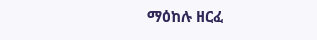ማዕከሉ ዘርፈ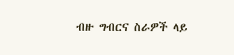ብዙ ግብርና ስራዎች ላይ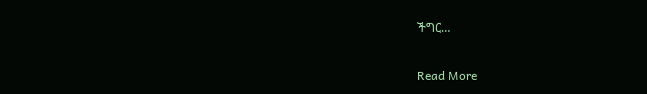ችግር…

Read More